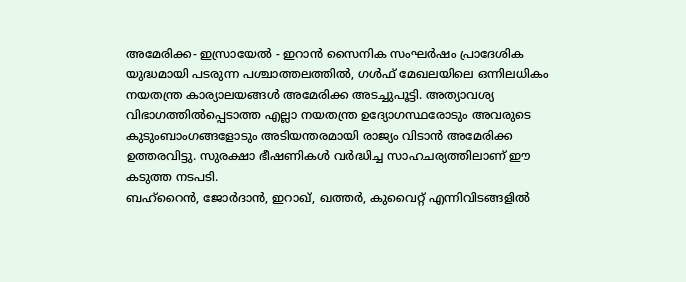അമേരിക്ക- ഇസ്രായേൽ - ഇറാൻ സൈനിക സംഘർഷം പ്രാദേശിക യുദ്ധമായി പടരുന്ന പശ്ചാത്തലത്തിൽ, ഗൾഫ് മേഖലയിലെ ഒന്നിലധികം നയതന്ത്ര കാര്യാലയങ്ങൾ അമേരിക്ക അടച്ചുപൂട്ടി. അത്യാവശ്യ വിഭാഗത്തിൽപ്പെടാത്ത എല്ലാ നയതന്ത്ര ഉദ്യോഗസ്ഥരോടും അവരുടെ കുടുംബാംഗങ്ങളോടും അടിയന്തരമായി രാജ്യം വിടാൻ അമേരിക്ക ഉത്തരവിട്ടു. സുരക്ഷാ ഭീഷണികൾ വർദ്ധിച്ച സാഹചര്യത്തിലാണ് ഈ കടുത്ത നടപടി.
ബഹ്റൈൻ, ജോർദാൻ, ഇറാഖ്, ഖത്തർ, കുവൈറ്റ് എന്നിവിടങ്ങളിൽ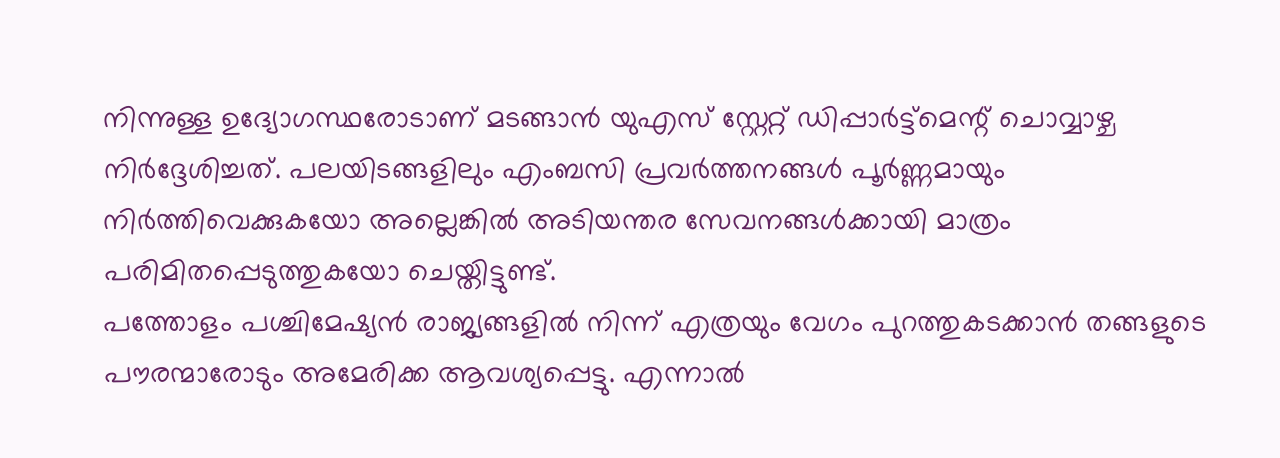നിന്നുള്ള ഉദ്യോഗസ്ഥരോടാണ് മടങ്ങാൻ യുഎസ് സ്റ്റേറ്റ് ഡിപ്പാർട്ട്മെന്റ് ചൊവ്വാഴ്ച നിർദ്ദേശിച്ചത്. പലയിടങ്ങളിലും എംബസി പ്രവർത്തനങ്ങൾ പൂർണ്ണമായും നിർത്തിവെക്കുകയോ അല്ലെങ്കിൽ അടിയന്തര സേവനങ്ങൾക്കായി മാത്രം പരിമിതപ്പെടുത്തുകയോ ചെയ്തിട്ടുണ്ട്.
പത്തോളം പശ്ചിമേഷ്യൻ രാജ്യങ്ങളിൽ നിന്ന് എത്രയും വേഗം പുറത്തുകടക്കാൻ തങ്ങളുടെ പൗരന്മാരോടും അമേരിക്ക ആവശ്യപ്പെട്ടു. എന്നാൽ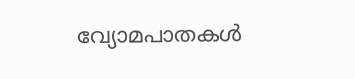വ്യോമപാതകൾ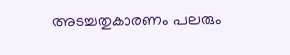അടച്ചതുകാരണം പലരും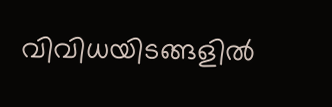വിവിധയിടങ്ങളിൽ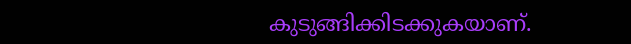കുടുങ്ങിക്കിടക്കുകയാണ്.